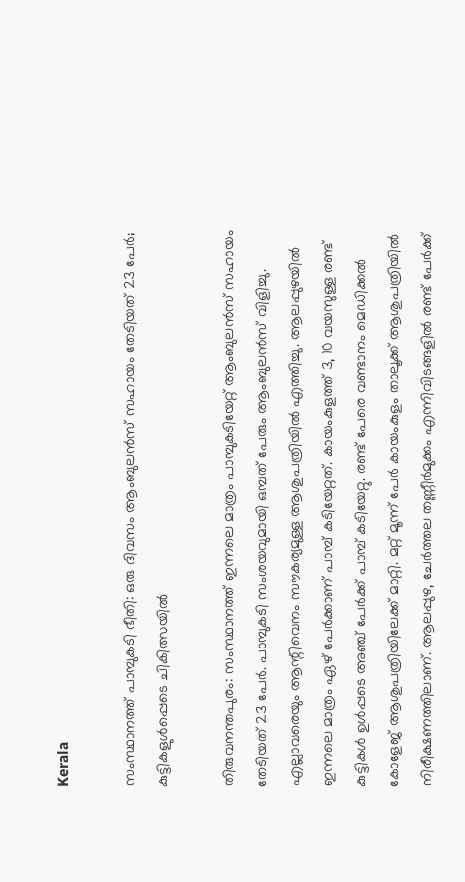Kerala

സംസ്ഥാനത്ത് പാമ്പുകടി ഭീതി: ഒരു ദിവസം ആംബുലൻസ് സഹായം തേടിയത് 23 പേർ; കുട്ടികളുൾപ്പെടെ ചികിത്സയിൽ

തിരുവനന്തപുരം: സംസ്ഥാനത്ത് ഇന്നലെ മാത്രം പാമ്പുകടിയേറ്റ് ആംബുലൻസ് സഹായം തേടിയത് 23 പേർ. പാമ്പുകടി സംശയവുമായി ഒമ്പത് പേരും ആംബുലൻസ് വിളിച്ചു. എല്ലാവരെയും ആന്റിവെനം സൗകര്യമുള്ള ആശുപത്രിയിൽ എത്തിച്ചു. ആലപ്പുഴയിൽ ഇന്നലെ മാത്രം ഏഴ് പേർക്കാണ് പാമ്പ് കടിയേറ്റത്. കായംകുളത്ത് 3, 10 വയസുള്ള രണ്ട് കുട്ടികൾ ഉൾപ്പടെ അഞ്ച് പേർക്ക് പാമ്പ് കടിയേറ്റു. രണ്ട് പേരെ വണ്ടാനം മെഡിക്കൽ കോളേജ് ആശുപത്രിയിലേക്ക് മാറ്റി. മറ്റ് മൂന്ന് പേര്‍ കായംകുളം താലൂക്ക് ആശുപത്രിയിൽ നിരീക്ഷണത്തിലാണ്. ആലപ്പുഴ, ചേർത്തല തണ്ണീർമുക്കം എന്നിവിടങ്ങളിൽ രണ്ട് പേർക്ക്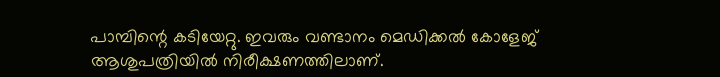പാമ്പിന്റെ കടിയേറ്റു. ഇവരും വണ്ടാനം മെഡിക്കൽ കോളേജ് ആശുപത്രിയിൽ നിരീക്ഷണത്തിലാണ്.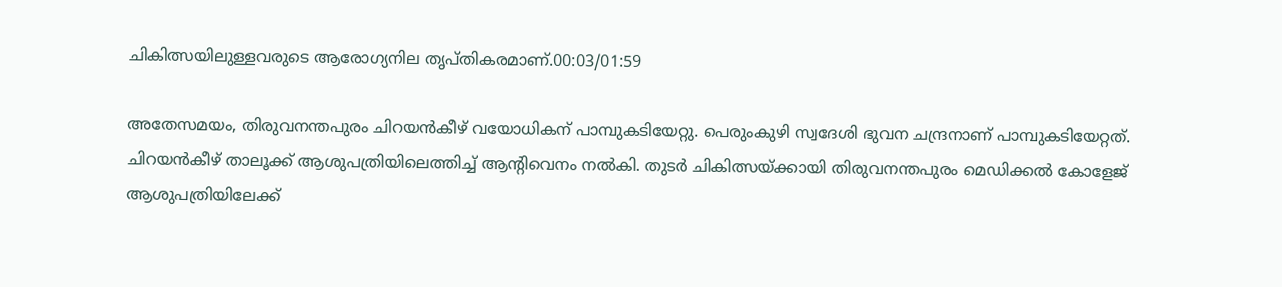ചികിത്സയിലുള്ളവരുടെ ആരോഗ്യനില തൃപ്തികരമാണ്.00:03/01:59

അതേസമയം, തിരുവനന്തപുരം ചിറയൻകീഴ് വയോധികന് പാമ്പുകടിയേറ്റു. പെരുംകുഴി സ്വദേശി ഭുവന ചന്ദ്രനാണ് പാമ്പുകടിയേറ്റത്. ചിറയൻകീഴ് താലൂക്ക് ആശുപത്രിയിലെത്തിച്ച് ആന്റിവെനം നൽകി. തുടർ ചികിത്സയ്ക്കായി തിരുവനന്തപുരം മെഡിക്കൽ കോളേജ് ആശുപത്രിയിലേക്ക്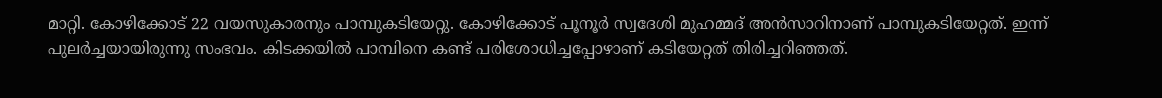മാറ്റി. കോഴിക്കോട് 22 വയസുകാരനും പാമ്പുകടിയേറ്റു. കോഴിക്കോട് പൂനൂര്‍ സ്വദേശി മുഹമ്മദ് അൻസാറിനാണ് പാമ്പുകടിയേറ്റത്. ഇന്ന് പുലർച്ചയായിരുന്നു സംഭവം. കിടക്കയിൽ പാമ്പിനെ കണ്ട് പരിശോധിച്ചപ്പോഴാണ് കടിയേറ്റത് തിരിച്ചറിഞ്ഞത്.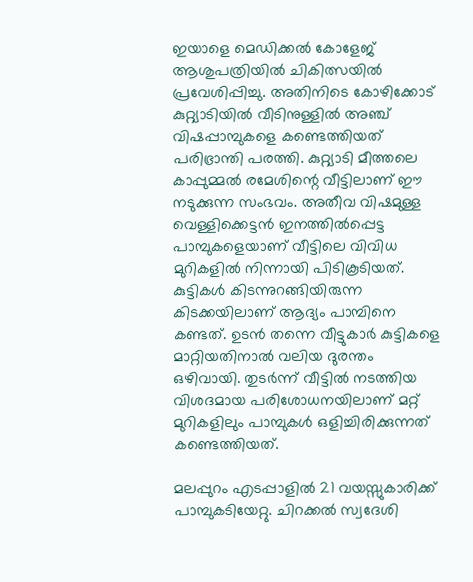ഇയാളെ മെഡിക്കൽ കോളേജ് ആശുപത്രിയിൽ ചികിത്സയിൽ പ്രവേശിപ്പിച്ചു. അതിനിടെ കോഴിക്കോട് കുറ്റ്യാടിയിൽ വീടിനുള്ളിൽ അഞ്ച് വിഷപ്പാമ്പുകളെ കണ്ടെത്തിയത് പരിഭ്രാന്തി പരത്തി. കുറ്റ്യാടി മീത്തലെ കാപ്പുമ്മൽ രമേശിന്റെ വീട്ടിലാണ് ഈ നടുക്കുന്ന സംഭവം. അതീവ വിഷമുള്ള വെള്ളിക്കെട്ടൻ ഇനത്തിൽപ്പെട്ട പാമ്പുകളെയാണ് വീട്ടിലെ വിവിധ മുറികളിൽ നിന്നായി പിടികൂടിയത്. കുട്ടികൾ കിടന്നുറങ്ങിയിരുന്ന കിടക്കയിലാണ് ആദ്യം പാമ്പിനെ കണ്ടത്. ഉടൻ തന്നെ വീട്ടുകാർ കുട്ടികളെ മാറ്റിയതിനാൽ വലിയ ദുരന്തം ഒഴിവായി. തുടർന്ന് വീട്ടിൽ നടത്തിയ വിശദമായ പരിശോധനയിലാണ് മറ്റ് മുറികളിലും പാമ്പുകൾ ഒളിച്ചിരിക്കുന്നത് കണ്ടെത്തിയത്.

മലപ്പുറം എടപ്പാളിൽ 21 വയസ്സുകാരിക്ക് പാമ്പുകടിയേറ്റു. ചിറക്കൽ സ്വദേശി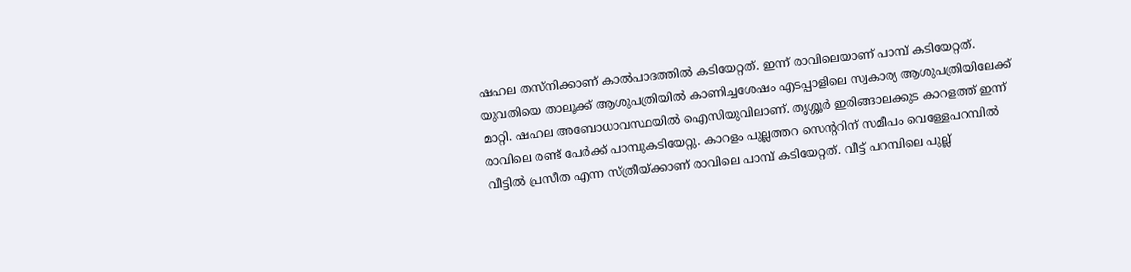ഷഹല തസ്നിക്കാണ് കാൽപാദത്തിൽ കടിയേറ്റത്. ഇന്ന് രാവിലെയാണ് പാമ്പ് കടിയേറ്റത്. യുവതിയെ താലൂക്ക് ആശുപത്രിയിൽ കാണിച്ചശേഷം എടപ്പാളിലെ സ്വകാര്യ ആശുപത്രിയിലേക്ക് മാറ്റി. ഷഹല അബോധാവസ്ഥയിൽ ഐസിയുവിലാണ്. തൃശ്ശൂർ ഇരിങ്ങാലക്കുട കാറളത്ത് ഇന്ന് രാവിലെ രണ്ട് പേർക്ക് പാമ്പുകടിയേറ്റു. കാറളം പുല്ലത്തറ സെൻ്ററിന് സമീപം വെള്ളേപറമ്പിൽ വീട്ടിൽ പ്രസീത എന്ന സ്ത്രീയ്ക്കാണ് രാവിലെ പാമ്പ് കടിയേറ്റത്. വീട്ട് പറമ്പിലെ പുല്ല്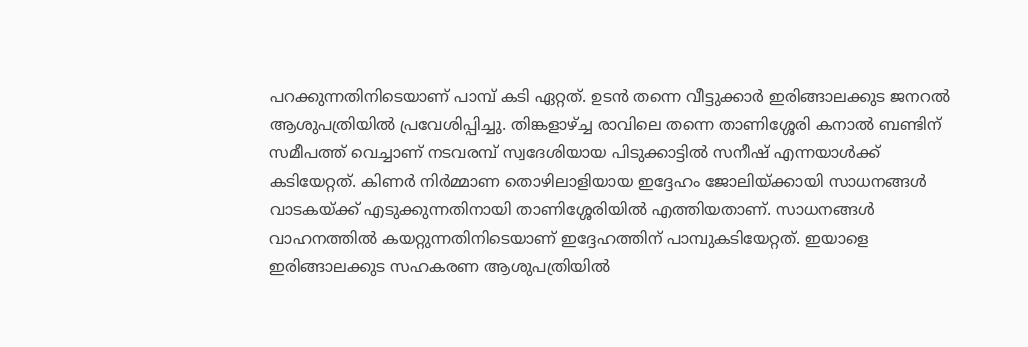പറക്കുന്നതിനിടെയാണ് പാമ്പ് കടി ഏറ്റത്. ഉടൻ തന്നെ വീട്ടുക്കാർ ഇരിങ്ങാലക്കുട ജനറൽ ആശുപത്രിയിൽ പ്രവേശിപ്പിച്ചു. തിങ്കളാഴ്ച്ച രാവിലെ തന്നെ താണിശ്ശേരി കനാൽ ബണ്ടിന് സമീപത്ത് വെച്ചാണ് നടവരമ്പ് സ്വദേശിയായ പിടുക്കാട്ടിൽ സനീഷ് എന്നയാൾക്ക് കടിയേറ്റത്. കിണർ നിർമ്മാണ തൊഴിലാളിയായ ഇദ്ദേഹം ജോലിയ്ക്കായി സാധനങ്ങൾ വാടകയ്ക്ക് എടുക്കുന്നതിനായി താണിശ്ശേരിയിൽ എത്തിയതാണ്. സാധനങ്ങൾ വാഹനത്തിൽ കയറ്റുന്നതിനിടെയാണ് ഇദ്ദേഹത്തിന് പാമ്പുകടിയേറ്റത്. ഇയാളെ ഇരിങ്ങാലക്കുട സഹകരണ ആശുപത്രിയിൽ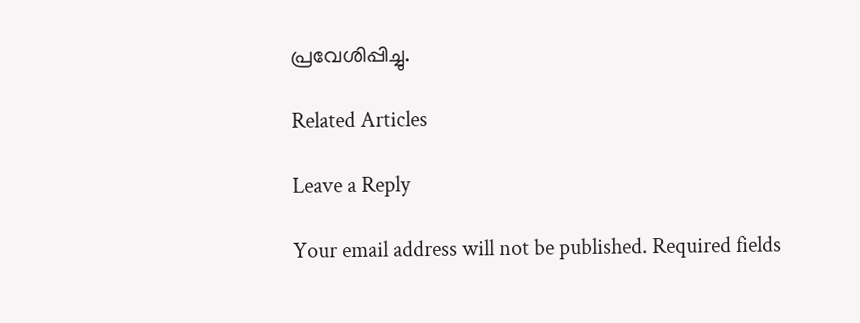പ്രവേശിപ്പിച്ചു.

Related Articles

Leave a Reply

Your email address will not be published. Required fields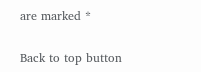are marked *

Back to top button